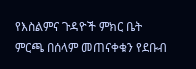የእስልምና ጉዳዮች ምክር ቤት ምርጫ በሰላም መጠናቀቁን የደቡብ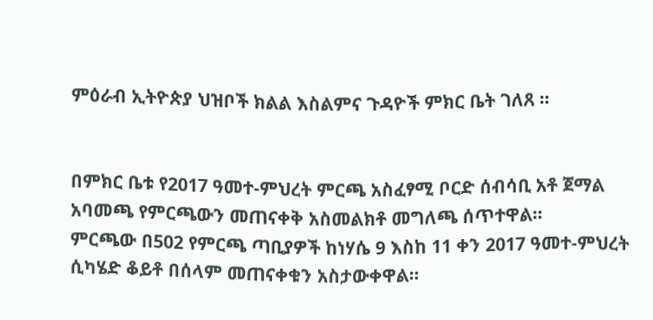ምዕራብ ኢትዮጵያ ህዝቦች ክልል እስልምና ጉዳዮች ምክር ቤት ገለጸ ።


በምክር ቤቱ የ2017 ዓመተ-ምህረት ምርጫ አስፈፃሚ ቦርድ ሰብሳቢ አቶ ጀማል አባመጫ የምርጫውን መጠናቀቅ አስመልክቶ መግለጫ ሰጥተዋል፡፡
ምርጫው በ502 የምርጫ ጣቢያዎች ከነሃሴ 9 እስከ 11 ቀን 2017 ዓመተ-ምህረት ሲካሄድ ቆይቶ በሰላም መጠናቀቁን አስታውቀዋል፡፡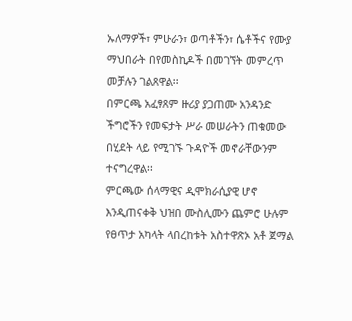ኡለማዎች፣ ምሁራን፣ ወጣቶችን፣ ሴቶችና የሙያ ማህበራት በየመስኪዶች በመገኘት መምረጥ መቻሉን ገልጸዋል፡፡
በምርጫ አፈፃጸም ዙሪያ ያጋጠሙ አንዳንድ ችግሮችን የመፍታት ሥራ መሠራትን ጠቁመው በሂደት ላይ የሚገኙ ጉዳዮች መኖራቸውንም ተናግረዋል፡፡
ምርጫው ሰላማዊና ዲሞክራሲያዊ ሆኖ እንዲጠናቀቅ ህዝበ ሙስሊሙን ጨምሮ ሁሉም የፀጥታ አካላት ላበረከቱት አስተዋጽኦ አቶ ጀማል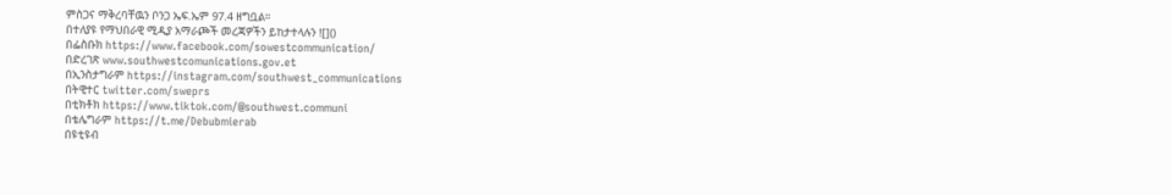ምስጋና ማቅረባቸዉን ቦንጋ ኤፍ.ኤም 97.4 ዘግቧል።
በተለያዩ የማህበራዊ ሚዲያ አማራጮች መረጃዎችን ይከታተላሉን ![]()
በፌስቡክ https://www.facebook.com/sowestcommunication/
በድረገጽ www.southwestcomunications.gov.et
በኢንስታግራም https://instagram.com/southwest_communications
በትዊተር twitter.com/sweprs
በቲክቶክ https://www.tiktok.com/@southwest.communi
በቴሌግራም https://t.me/Debubmierab
በዩቲዩብ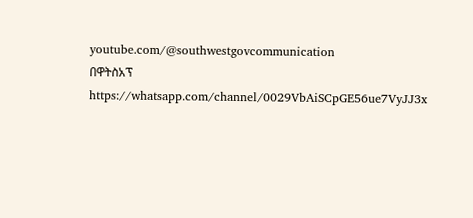youtube.com/@southwestgovcommunication
በዋትስአፕ
https://whatsapp.com/channel/0029VbAiSCpGE56ue7VyJJ3x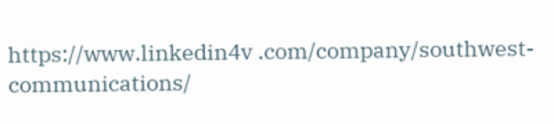https://www.linkedin4v .com/company/southwest-communications/